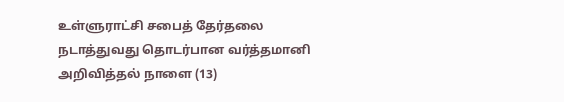உள்ளுராட்சி சபைத் தேர்தலை நடாத்துவது தொடர்பான வர்த்தமானி அறிவித்தல் நாளை (13)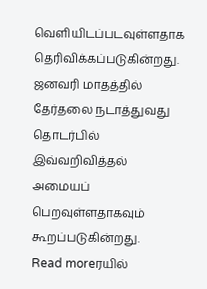வெளியிடப்படவுள்ளதாக தெரிவிக்கப்படுகின்றது. ஜனவரி மாதத்தில் தேர்தலை நடாத்துவது தொடர்பில் இவ்வறிவித்தல் அமையப் பெறவுள்ளதாகவும் கூறப்படுகின்றது.
Read moreரயில்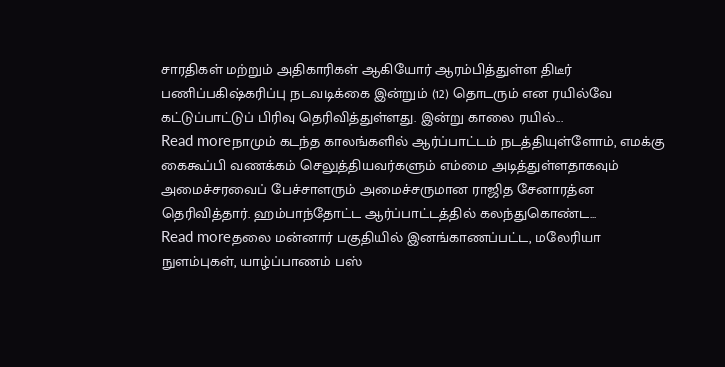சாரதிகள் மற்றும் அதிகாரிகள் ஆகியோர் ஆரம்பித்துள்ள திடீர் பணிப்பகிஷ்கரிப்பு நடவடிக்கை இன்றும் (12) தொடரும் என ரயில்வே கட்டுப்பாட்டுப் பிரிவு தெரிவித்துள்ளது. இன்று காலை ரயில்...
Read moreநாமும் கடந்த காலங்களில் ஆர்ப்பாட்டம் நடத்தியுள்ளோம், எமக்கு கைகூப்பி வணக்கம் செலுத்தியவர்களும் எம்மை அடித்துள்ளதாகவும் அமைச்சரவைப் பேச்சாளரும் அமைச்சருமான ராஜித சேனாரத்ன தெரிவித்தார். ஹம்பாந்தோட்ட ஆர்ப்பாட்டத்தில் கலந்துகொண்ட...
Read moreதலை மன்னார் பகுதியில் இனங்காணப்பட்ட, மலேரியா நுளம்புகள், யாழ்ப்பாணம் பஸ்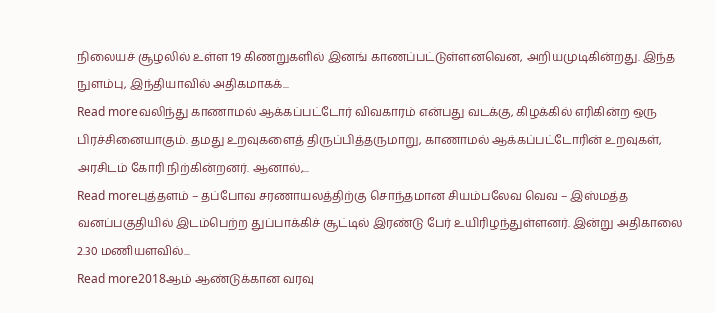நிலையச் சூழலில் உள்ள 19 கிணறுகளில் இனங் காணப்பட்டுள்ளனவென, அறியமுடிகின்றது. இந்த நுளம்பு, இந்தியாவில் அதிகமாகக்...
Read moreவலிந்து காணாமல் ஆக்கப்பட்டோர் விவகாரம் என்பது வடக்கு, கிழக்கில் எரிகின்ற ஒரு பிரச்சினையாகும். தமது உறவுகளைத் திருப்பித்தருமாறு, காணாமல் ஆக்கப்பட்டோரின் உறவுகள், அரசிடம் கோரி நிற்கின்றனர். ஆனால்,...
Read moreபுத்தளம் – தப்போவ சரணாயலத்திற்கு சொந்தமான சியம்பலேவ வெவ – இஸ்மத்த வனப்பகுதியில் இடம்பெற்ற துப்பாக்கிச் சூட்டில் இரண்டு பேர் உயிரிழந்துள்ளனர். இன்று அதிகாலை 2.30 மணியளவில்...
Read more2018ஆம் ஆண்டுக்கான வரவு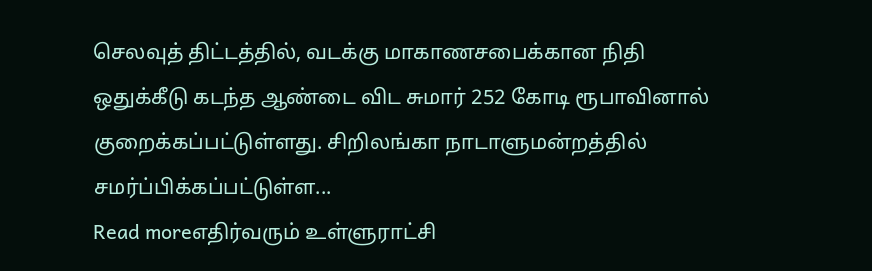செலவுத் திட்டத்தில், வடக்கு மாகாணசபைக்கான நிதி ஒதுக்கீடு கடந்த ஆண்டை விட சுமார் 252 கோடி ரூபாவினால் குறைக்கப்பட்டுள்ளது. சிறிலங்கா நாடாளுமன்றத்தில் சமர்ப்பிக்கப்பட்டுள்ள...
Read moreஎதிர்வரும் உள்ளுராட்சி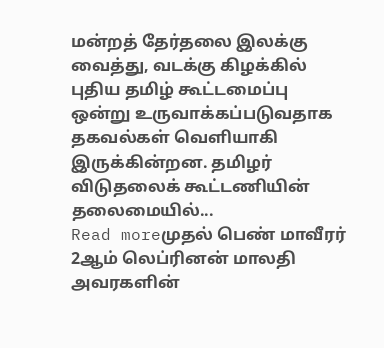மன்றத் தேர்தலை இலக்கு வைத்து, வடக்கு கிழக்கில் புதிய தமிழ் கூட்டமைப்பு ஒன்று உருவாக்கப்படுவதாக தகவல்கள் வெளியாகி இருக்கின்றன. தமிழர் விடுதலைக் கூட்டணியின் தலைமையில்...
Read moreமுதல் பெண் மாவீரர் 2ஆம் லெப்ரினன் மாலதி அவரகளின்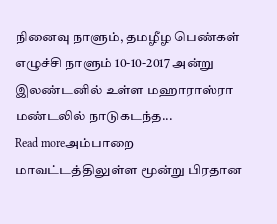நினைவு நாளும், தமழீழ பெண்கள் எழுச்சி நாளும் 10-10-2017 அன்று இலண்டனில் உள்ள மஹாராஸ்ரா மண்டலில் நாடுகடந்த...
Read moreஅம்பாறை மாவட்டத்திலுள்ள மூன்று பிரதான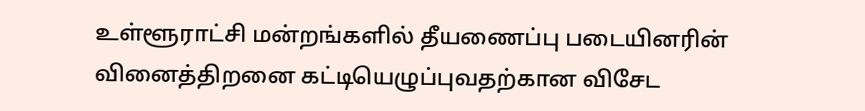உள்ளூராட்சி மன்றங்களில் தீயணைப்பு படையினரின் வினைத்திறனை கட்டியெழுப்புவதற்கான விசேட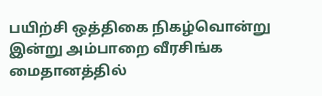பயிற்சி ஒத்திகை நிகழ்வொன்று இன்று அம்பாறை வீரசிங்க மைதானத்தில்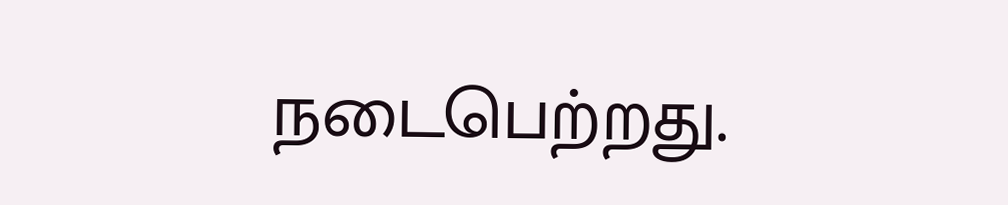நடைபெற்றது.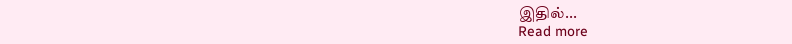இதில்...
Read more